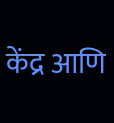केंद्र आणि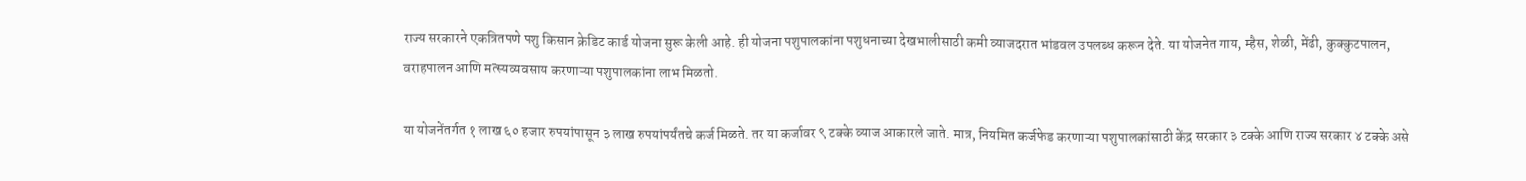राज्य सरकारने एकत्रितपणे पशु किसान क्रेडिट कार्ड योजना सुरू केली आहे. ही योजना पशुपालकांना पशुधनाच्या देखभालीसाठी कमी व्याजदरात भांडवल उपलब्ध करून देते. या योजनेत गाय, म्हैस, शेळी, मेंढी, कुक्कुटपालन, वराहपालन आणि मत्स्यव्यवसाय करणाऱ्या पशुपालकांना लाभ मिळतो.

या योजनेंतर्गत १ लाख ६० हजार रुपयांपासून ३ लाख रुपयांपर्यंतचे कर्ज मिळते. तर या कर्जावर ९ टक्के व्याज आकारले जाते. मात्र, नियमित कर्जफेड करणाऱ्या पशुपालकांसाठी केंद्र सरकार ३ टक्के आणि राज्य सरकार ४ टक्के असे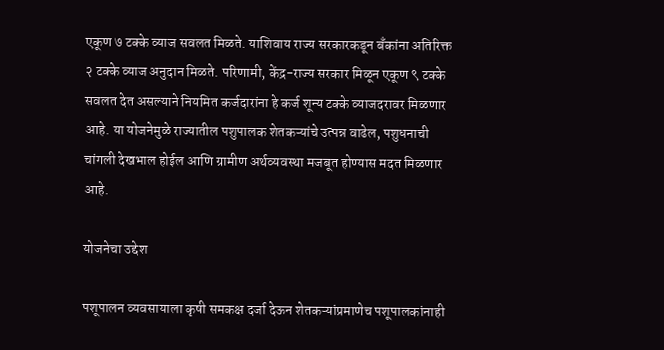एकूण ७ टक्के व्याज सवलत मिळते. याशिवाय राज्य सरकारकडून बँकांना अतिरिक्त २ टक्के व्याज अनुदान मिळते. परिणामी, केंद्र-राज्य सरकार मिळून एकूण ९ टक्के सवलत देत असल्याने नियमित कर्जदारांना हे कर्ज शून्य टक्के व्याजदरावर मिळणार आहे. या योजनेमुळे राज्यातील पशुपालक शेतकऱ्यांचे उत्पन्न वाढेल, पशुधनाची चांगली देखभाल होईल आणि ग्रामीण अर्थव्यवस्था मजबूत होण्यास मदत मिळणार आहे.

योजनेचा उद्देश

पशूपालन व्यवसायाला कृषी समकक्ष दर्जा देऊन शेतकऱ्यांप्रमाणेच पशूपालकांनाही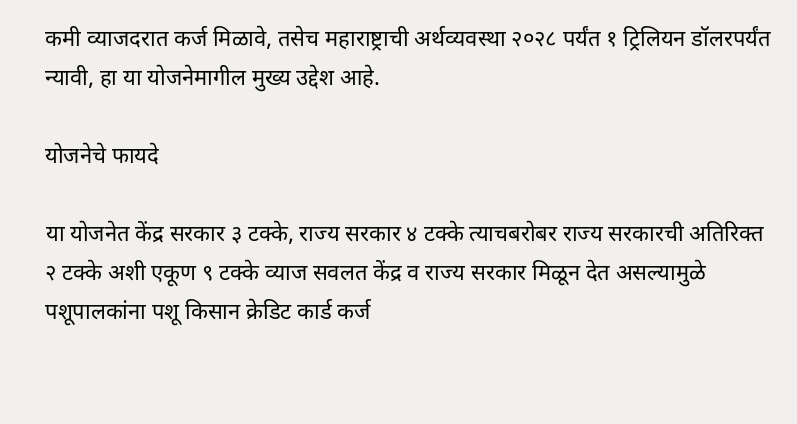कमी व्याजदरात कर्ज मिळावे, तसेच महाराष्ट्राची अर्थव्यवस्था २०२८ पर्यंत १ ट्रिलियन डॉलरपर्यंत न्यावी, हा या योजनेमागील मुख्य उद्देश आहे.

योजनेचे फायदे

या योजनेत केंद्र सरकार ३ टक्के, राज्य सरकार ४ टक्के त्याचबरोबर राज्य सरकारची अतिरिक्त २ टक्के अशी एकूण ९ टक्के व्याज सवलत केंद्र व राज्य सरकार मिळून देत असल्यामुळे पशूपालकांना पशू किसान क्रेडिट कार्ड कर्ज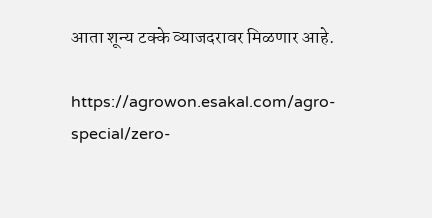आता शून्य टक्के व्याजदरावर मिळणार आहे.

https://agrowon.esakal.com/agro-special/zero-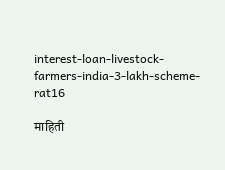interest-loan-livestock-farmers-india-3-lakh-scheme-rat16

माहिती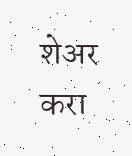शेअर करा